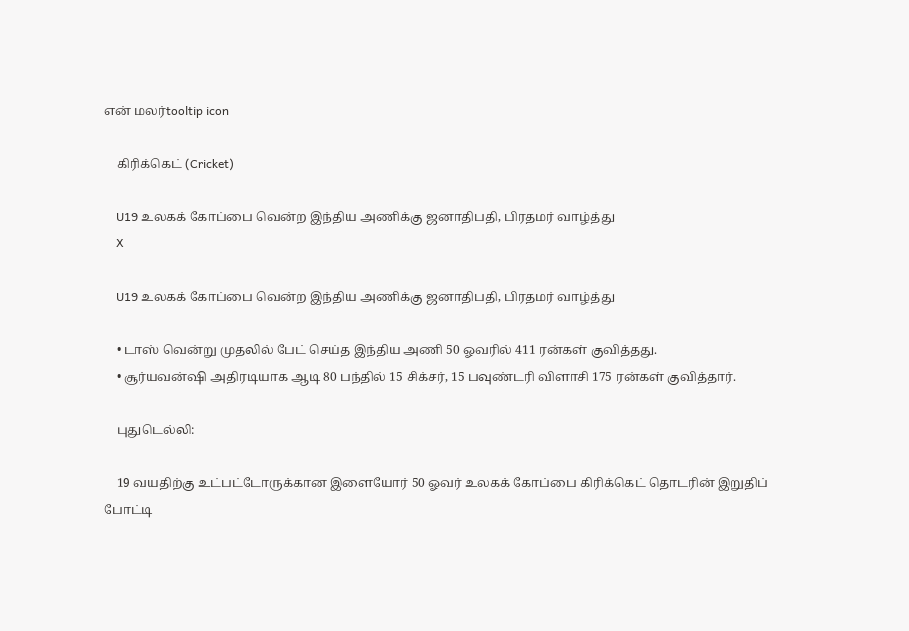என் மலர்tooltip icon

    கிரிக்கெட் (Cricket)

    U19 உலகக் கோப்பை வென்ற இந்திய அணிக்கு ஜனாதிபதி, பிரதமர் வாழ்த்து
    X

    U19 உலகக் கோப்பை வென்ற இந்திய அணிக்கு ஜனாதிபதி, பிரதமர் வாழ்த்து

    • டாஸ் வென்று முதலில் பேட் செய்த இந்திய அணி 50 ஓவரில் 411 ரன்கள் குவித்தது.
    • சூர்யவன்ஷி அதிரடியாக ஆடி 80 பந்தில் 15 சிக்சர், 15 பவுண்டரி விளாசி 175 ரன்கள் குவித்தார்.

    புதுடெல்லி:

    19 வயதிற்கு உட்பட்டோருக்கான இளையோர் 50 ஓவர் உலகக் கோப்பை கிரிக்கெட் தொடரின் இறுதிப் போட்டி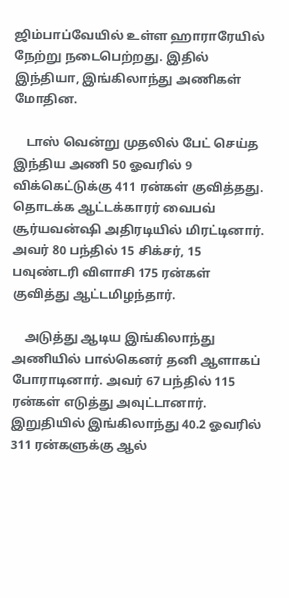ஜிம்பாப்வேயில் உள்ள ஹாராரேயில் நேற்று நடைபெற்றது. இதில் இந்தியா, இங்கிலாந்து அணிகள் மோதின.

    டாஸ் வென்று முதலில் பேட் செய்த இந்திய அணி 50 ஓவரில் 9 விக்கெட்டுக்கு 411 ரன்கள் குவித்தது. தொடக்க ஆட்டக்காரர் வைபவ் சூர்யவன்ஷி அதிரடியில் மிரட்டினார். அவர் 80 பந்தில் 15 சிக்சர், 15 பவுண்டரி விளாசி 175 ரன்கள் குவித்து ஆட்டமிழந்தார்.

    அடுத்து ஆடிய இங்கிலாந்து அணியில் பால்கெனர் தனி ஆளாகப் போராடினார். அவர் 67 பந்தில் 115 ரன்கள் எடுத்து அவுட்டானார். இறுதியில் இங்கிலாந்து 40.2 ஓவரில் 311 ரன்களுக்கு ஆல்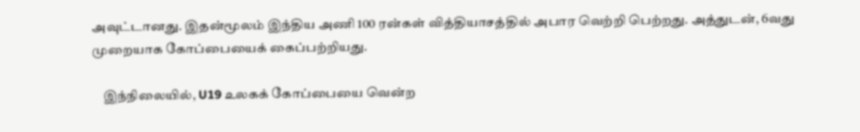அவுட்டானது. இதன்மூலம் இந்திய அணி 100 ரன்கள் வித்தியாசத்தில் அபார வெற்றி பெற்றது. அத்துடன், 6வது முறையாக கோப்பையைக் கைப்பற்றியது.

    இந்நிலையில், U19 உலகக் கோப்பையை வென்ற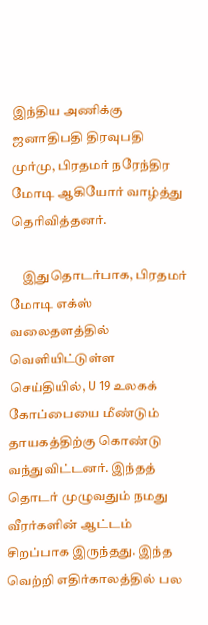இந்திய அணிக்கு ஜனாதிபதி திரவுபதி முர்மு, பிரதமர் நரேந்திர மோடி ஆகியோர் வாழ்த்து தெரிவித்தனர்.

    இதுதொடர்பாக, பிரதமர் மோடி எக்ஸ் வலைதளத்தில் வெளியிட்டுள்ள செய்தியில், U 19 உலகக் கோப்பையை மீண்டும் தாயகத்திற்கு கொண்டு வந்துவிட்டனர். இந்தத் தொடர் முழுவதும் நமது வீரர்களின் ஆட்டம் சிறப்பாக இருந்தது. இந்த வெற்றி எதிர்காலத்தில் பல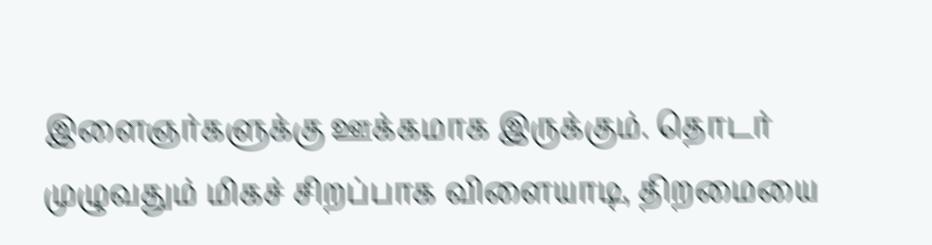இளைஞர்களுக்கு ஊக்கமாக இருக்கும். தொடர் முழுவதும் மிகச் சிறப்பாக விளையாடி, திறமையை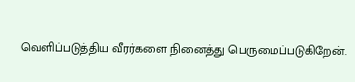வெளிப்படுத்திய வீரர்களை நினைத்து பெருமைப்படுகிறேன்.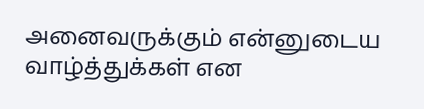அனைவருக்கும் என்னுடைய வாழ்த்துக்கள் என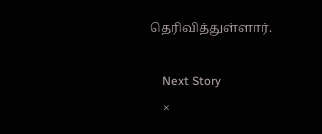தெரிவித்துள்ளார்.

    Next Story
    ×